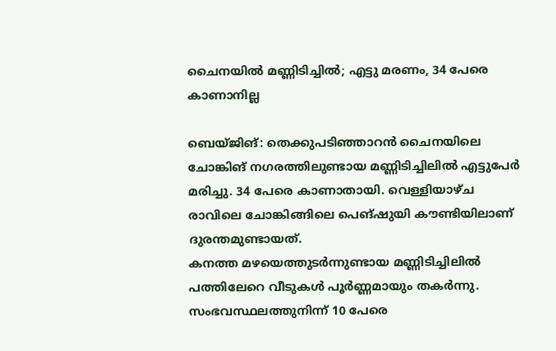ചൈനയിൽ മണ്ണിടിച്ചിൽ; എട്ടു മരണം, 34 പേരെ കാണാനില്ല

ബെയ്ജിങ്: തെക്കുപടിഞ്ഞാറൻ ചൈനയിലെ ചോങ്കിങ് നഗരത്തിലുണ്ടായ മണ്ണിടിച്ചിലിൽ എട്ടുപേർ മരിച്ചു. 34 പേരെ കാണാതായി. വെള്ളിയാഴ്ച രാവിലെ ചോങ്കിങ്ങിലെ പെങ്ഷുയി കൗണ്ടിയിലാണ് ദുരന്തമുണ്ടായത്.
കനത്ത മഴയെത്തുടർന്നുണ്ടായ മണ്ണിടിച്ചിലിൽ പത്തിലേറെ വീടുകൾ പൂർണ്ണമായും തകർന്നു. സംഭവസ്ഥലത്തുനിന്ന് 10 പേരെ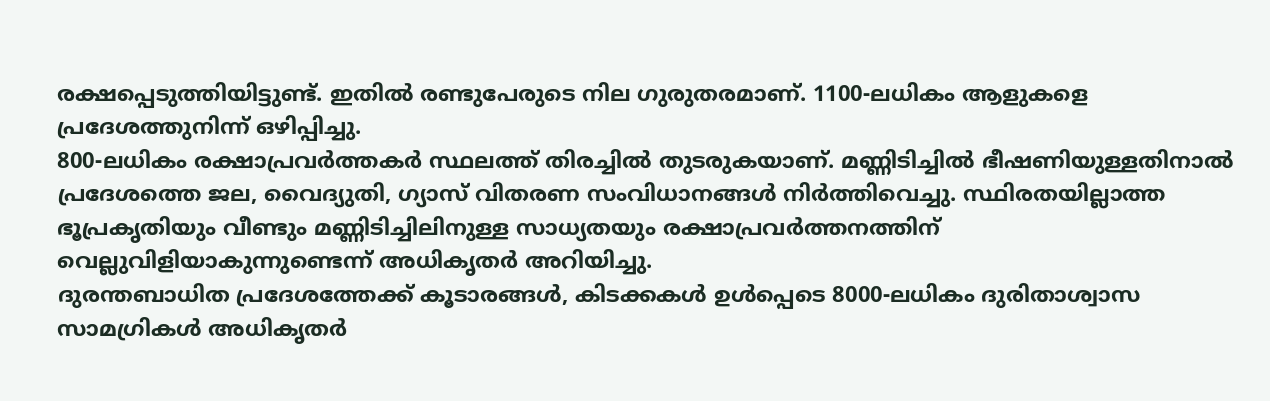രക്ഷപ്പെടുത്തിയിട്ടുണ്ട്. ഇതിൽ രണ്ടുപേരുടെ നില ഗുരുതരമാണ്. 1100-ലധികം ആളുകളെ പ്രദേശത്തുനിന്ന് ഒഴിപ്പിച്ചു.
800-ലധികം രക്ഷാപ്രവർത്തകർ സ്ഥലത്ത് തിരച്ചിൽ തുടരുകയാണ്. മണ്ണിടിച്ചിൽ ഭീഷണിയുള്ളതിനാൽ പ്രദേശത്തെ ജല, വൈദ്യുതി, ഗ്യാസ് വിതരണ സംവിധാനങ്ങൾ നിർത്തിവെച്ചു. സ്ഥിരതയില്ലാത്ത ഭൂപ്രകൃതിയും വീണ്ടും മണ്ണിടിച്ചിലിനുള്ള സാധ്യതയും രക്ഷാപ്രവർത്തനത്തിന് വെല്ലുവിളിയാകുന്നുണ്ടെന്ന് അധികൃതർ അറിയിച്ചു.
ദുരന്തബാധിത പ്രദേശത്തേക്ക് കൂടാരങ്ങൾ, കിടക്കകൾ ഉൾപ്പെടെ 8000-ലധികം ദുരിതാശ്വാസ സാമഗ്രികൾ അധികൃതർ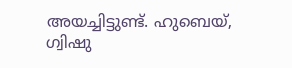അയച്ചിട്ടുണ്ട്. ഹുബെയ്, ഗ്വിഷു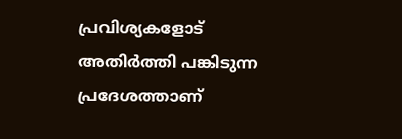പ്രവിശ്യകളോട് അതിർത്തി പങ്കിടുന്ന പ്രദേശത്താണ്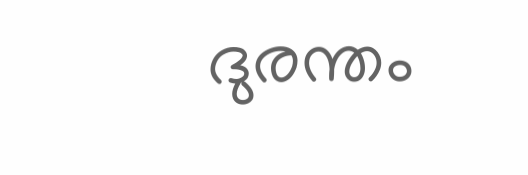ദുരന്തം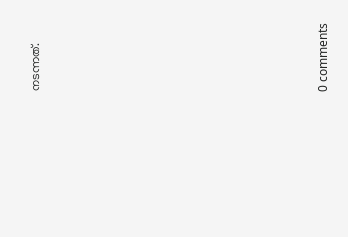നടന്നത്.











0 comments